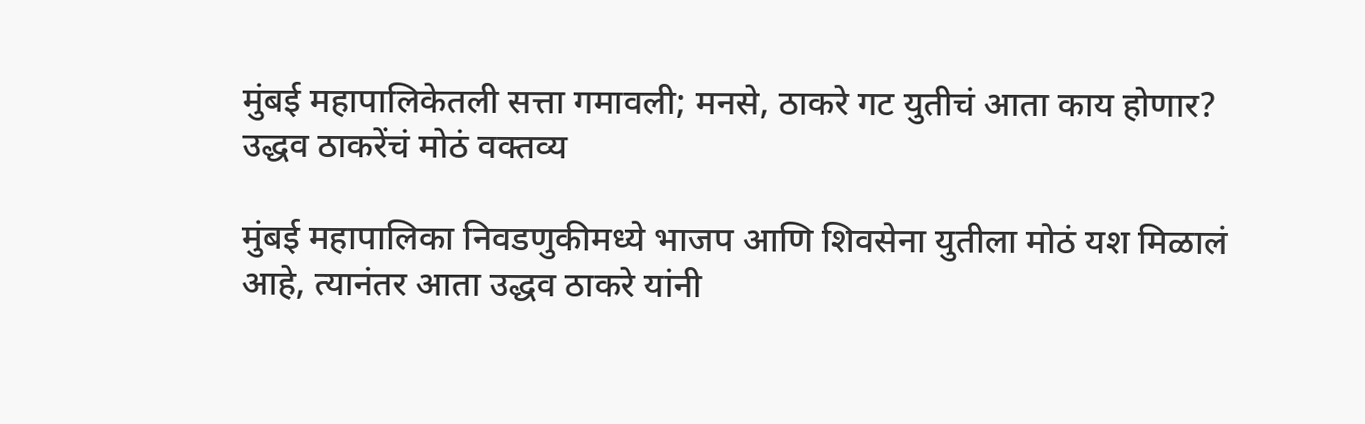मुंबई महापालिकेतली सत्ता गमावली; मनसे, ठाकरे गट युतीचं आता काय होणार? उद्धव ठाकरेंचं मोठं वक्तव्य

मुंबई महापालिका निवडणुकीमध्ये भाजप आणि शिवसेना युतीला मोठं यश मिळालं आहे, त्यानंतर आता उद्धव ठाकरे यांनी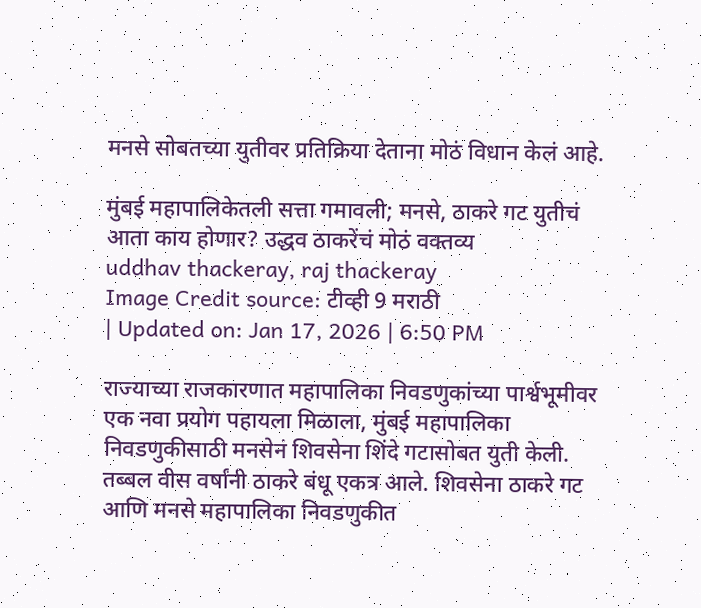मनसे सोबतच्या युतीवर प्रतिक्रिया देताना मोठं विधान केलं आहे.

मुंबई महापालिकेतली सत्ता गमावली; मनसे, ठाकरे गट युतीचं आता काय होणार? उद्धव ठाकरेंचं मोठं वक्तव्य
uddhav thackeray, raj thackeray
Image Credit source: टीव्ही 9 मराठी
| Updated on: Jan 17, 2026 | 6:50 PM

राज्याच्या राजकारणात महापालिका निवडणुकांच्या पार्श्वभूमीवर एक नवा प्रयोग पहायला मिळाला, मुंबई महापालिका निवडणुकीसाठी मनसेनं शिवसेना शिंदे गटासोबत युती केली. तब्बल वीस वर्षांनी ठाकरे बंधू एकत्र आले. शिवसेना ठाकरे गट आणि मनसे महापालिका निवडणुकीत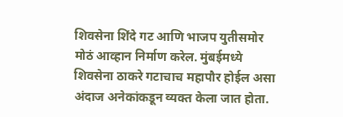शिवसेना शिंदे गट आणि भाजप युतीसमोर मोठं आव्हान निर्माण करेल. मुंबईमध्ये शिवसेना ठाकरे गटाचाच महापौर होईल असा अंदाज अनेकांकडून व्यक्त केला जात होता.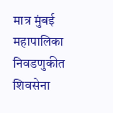मात्र मुंबई महापालिका निवडणुकीत शिवसेना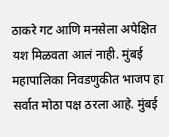ठाकरे गट आणि मनसेला अपेक्षित यश मिळवता आलं नाही. मुंबई महापालिका निवडणुकीत भाजप हा सर्वात मोठा पक्ष ठरला आहे. मुंबई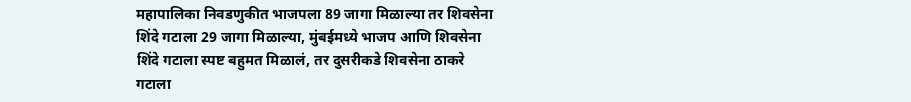महापालिका निवडणुकीत भाजपला 89 जागा मिळाल्या तर शिवसेना शिंदे गटाला 29 जागा मिळाल्या, मुंबईमध्ये भाजप आणि शिवसेना शिंदे गटाला स्पष्ट बहुमत मिळालं, तर दुसरीकडे शिवसेना ठाकरे गटाला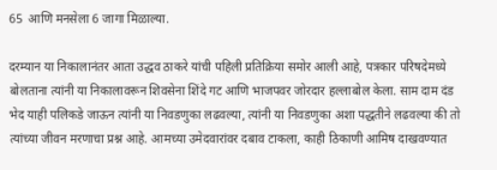65  आणि मनसेला 6 जागा मिळाल्या.

दरम्यान या निकालानंतर आता उद्धव ठाकरे यांची पहिली प्रतिक्रिया समोर आली आहे, पत्रकार परिषदेमध्ये बोलताना त्यांनी या निकालावरून शिवसेना शिंदे गट आणि भाजपवर जोरदार हल्लाबोल केला. साम दाम दंड भेद याही पलिकडे जाऊन त्यांनी या निवडणुका लढवल्या, त्यांनी या निवडणुका अशा पद्धतीने लढवल्या की तो त्यांच्या जीवन मरणाचा प्रश्न आहे. आमच्या उमेदवारांवर दबाव टाकला, काही ठिकाणी आमिष दाखवण्यात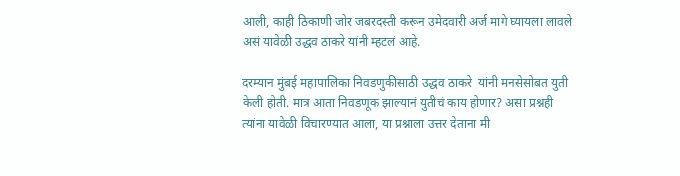आली, काही ठिकाणी जोर जबरदस्ती करून उमेदवारी अर्ज मागे घ्यायला लावले असं यावेळी उद्धव ठाकरे यांनी म्हटलं आहे.

दरम्यान मुंबई महापालिका निवडणुकीसाठी उद्धव ठाकरे  यांनी मनसेसोबत युती केली होती. मात्र आता निवडणूक झाल्यानं युतीचं काय होणार? असा प्रश्नही त्यांना यावेळी विचारण्यात आला, या प्रश्नाला उत्तर देताना मी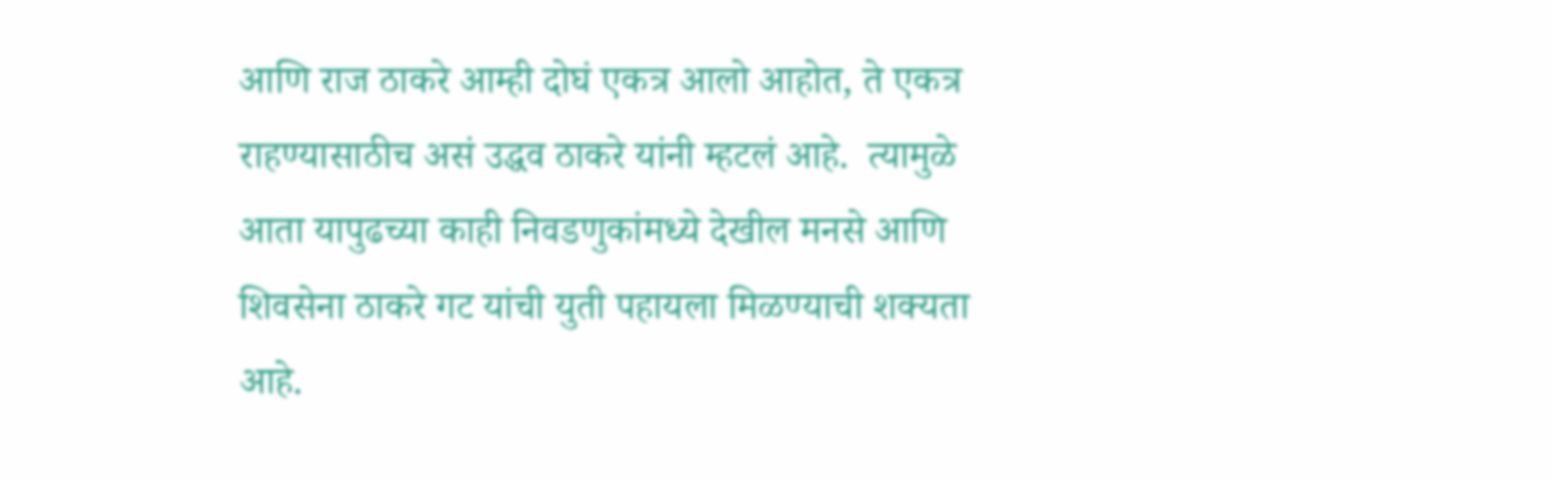आणि राज ठाकरे आम्ही दोघं एकत्र आलो आहोत, ते एकत्र राहण्यासाठीच असं उद्धव ठाकरे यांनी म्हटलं आहे.  त्यामुळे आता यापुढच्या काही निवडणुकांमध्ये देखील मनसे आणि शिवसेना ठाकरे गट यांची युती पहायला मिळण्याची शक्यता आहे.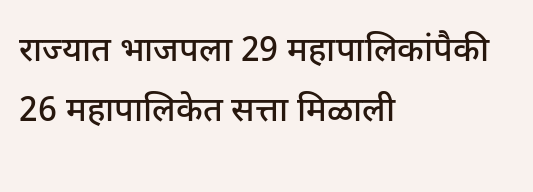राज्यात भाजपला 29 महापालिकांपैकी 26 महापालिकेत सत्ता मिळाली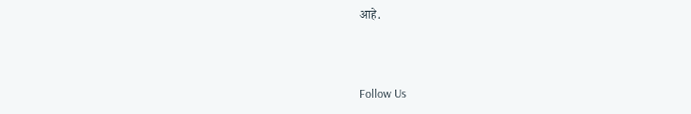आहे.



Follow Us